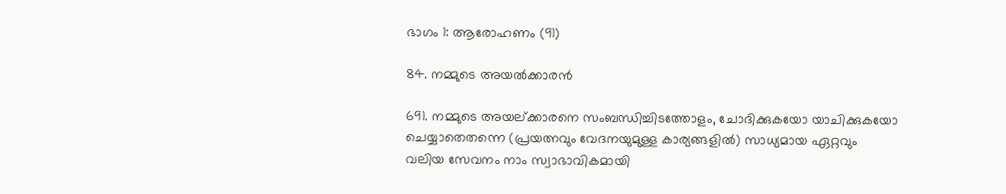ഭാഗം 1: ആരോഹണം (91)

84. നമ്മുടെ അയൽക്കാരൻ

691. നമ്മുടെ അയല്ക്കാരനെ സംബന്ധിച്ചിടത്തോളം, ചോദിക്കുകയോ യാചിക്കുകയോ ചെയ്യാതെതന്നെ (പ്രയത്നവും വേദനയുമുള്ള കാര്യങ്ങളിൽ) സാധ്യമായ ഏറ്റവും വലിയ സേവനം നാം സ്വാഭാവികമായി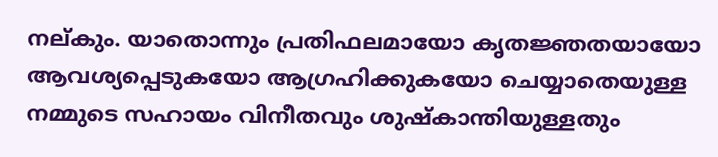നല്കും. യാതൊന്നും പ്രതിഫലമായോ കൃതജ്ഞതയായോ ആവശ്യപ്പെടുകയോ ആഗ്രഹിക്കുകയോ ചെയ്യാതെയുള്ള നമ്മുടെ സഹായം വിനീതവും ശുഷ്കാന്തിയുള്ളതും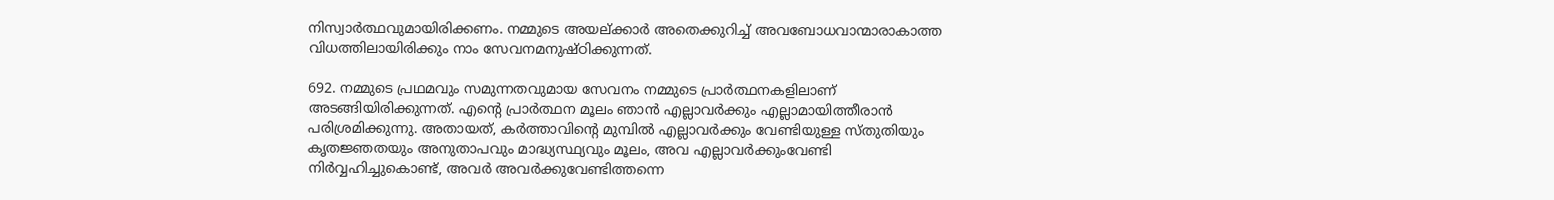നിസ്വാർത്ഥവുമായിരിക്കണം. നമ്മുടെ അയല്ക്കാർ അതെക്കുറിച്ച് അവബോധവാന്മാരാകാത്ത വിധത്തിലായിരിക്കും നാം സേവനമനുഷ്ഠിക്കുന്നത്.

692. നമ്മുടെ പ്രഥമവും സമുന്നതവുമായ സേവനം നമ്മുടെ പ്രാർത്ഥനകളിലാണ് അടങ്ങിയിരിക്കുന്നത്. എന്റെ പ്രാർത്ഥന മൂലം ഞാൻ എല്ലാവർക്കും എല്ലാമായിത്തീരാൻ പരിശ്രമിക്കുന്നു. അതായത്, കർത്താവിന്റെ മുമ്പിൽ എല്ലാവർക്കും വേണ്ടിയുള്ള സ്തുതിയും കൃതജ്ഞതയും അനുതാപവും മാദ്ധ്യസ്ഥ്യവും മൂലം, അവ എല്ലാവർക്കുംവേണ്ടി നിർവ്വഹിച്ചുകൊണ്ട്, അവർ അവർക്കുവേണ്ടിത്തന്നെ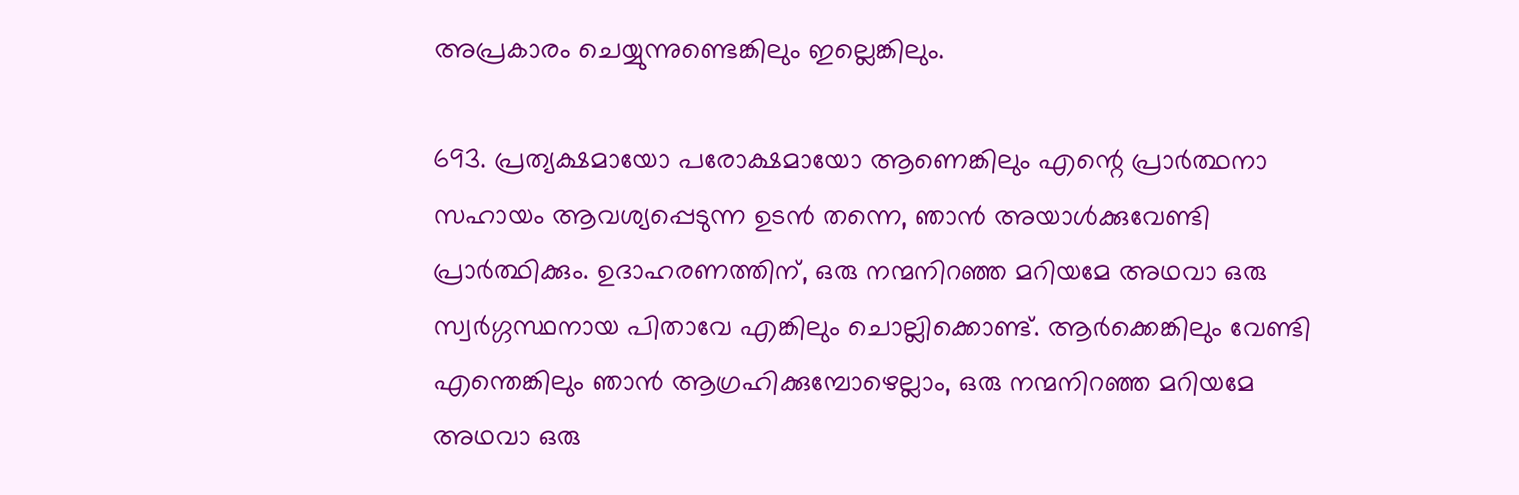അപ്രകാരം ചെയ്യുന്നുണ്ടെങ്കിലും ഇല്ലെങ്കിലും.

693. പ്രത്യക്ഷമായോ പരോക്ഷമായോ ആണെങ്കിലും എന്റെ പ്രാർത്ഥനാ സഹായം ആവശ്യപ്പെടുന്ന ഉടൻ തന്നെ, ഞാൻ അയാൾക്കുവേണ്ടി പ്രാർത്ഥിക്കും. ഉദാഹരണത്തിന്, ഒരു നന്മനിറഞ്ഞ മറിയമേ അഥവാ ഒരു സ്വർഗ്ഗസ്ഥനായ പിതാവേ എങ്കിലും ചൊല്ലിക്കൊണ്ട്. ആർക്കെങ്കിലും വേണ്ടി എന്തെങ്കിലും ഞാൻ ആഗ്രഹിക്കുമ്പോഴെല്ലാം, ഒരു നന്മനിറഞ്ഞ മറിയമേ അഥവാ ഒരു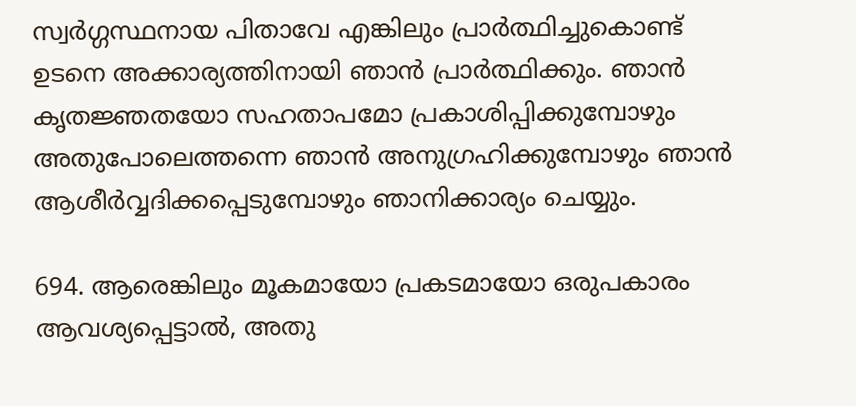സ്വർഗ്ഗസ്ഥനായ പിതാവേ എങ്കിലും പ്രാർത്ഥിച്ചുകൊണ്ട് ഉടനെ അക്കാര്യത്തിനായി ഞാൻ പ്രാർത്ഥിക്കും. ഞാൻ കൃതജ്ഞതയോ സഹതാപമോ പ്രകാശിപ്പിക്കുമ്പോഴും അതുപോലെത്തന്നെ ഞാൻ അനുഗ്രഹിക്കുമ്പോഴും ഞാൻ ആശീർവ്വദിക്കപ്പെടുമ്പോഴും ഞാനിക്കാര്യം ചെയ്യും.

694. ആരെങ്കിലും മൂകമായോ പ്രകടമായോ ഒരുപകാരം ആവശ്യപ്പെട്ടാൽ, അതു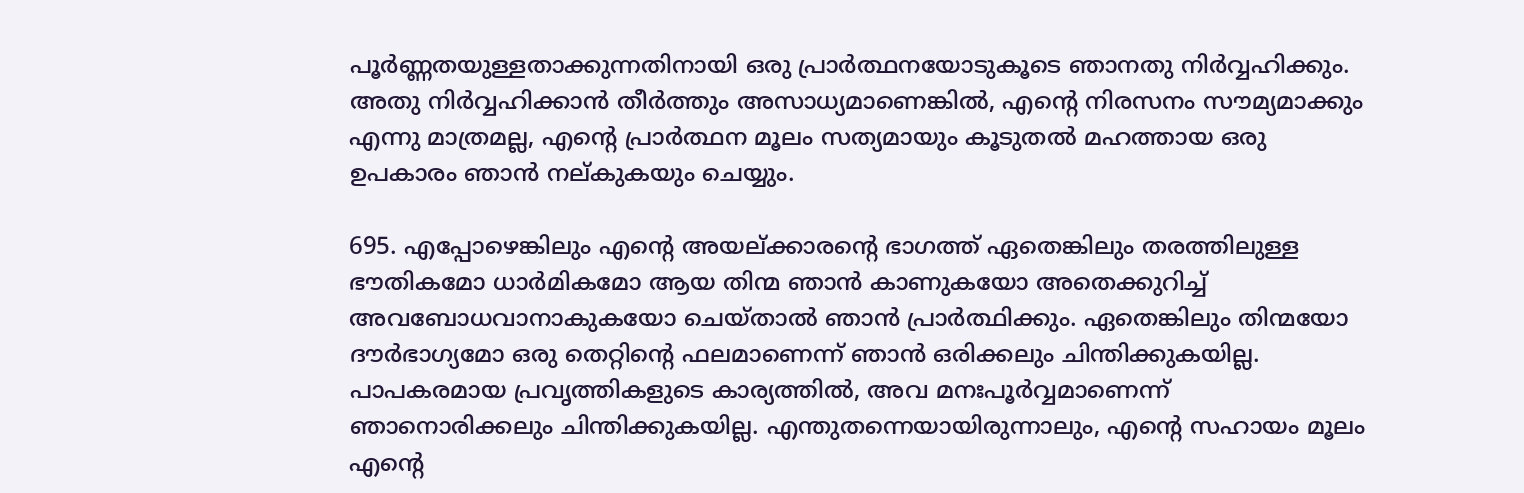പൂർണ്ണതയുള്ളതാക്കുന്നതിനായി ഒരു പ്രാർത്ഥനയോടുകൂടെ ഞാനതു നിർവ്വഹിക്കും. അതു നിർവ്വഹിക്കാൻ തീർത്തും അസാധ്യമാണെങ്കിൽ, എന്റെ നിരസനം സൗമ്യമാക്കും എന്നു മാത്രമല്ല, എന്റെ പ്രാർത്ഥന മൂലം സത്യമായും കൂടുതൽ മഹത്തായ ഒരു ഉപകാരം ഞാൻ നല്കുകയും ചെയ്യും.

695. എപ്പോഴെങ്കിലും എന്റെ അയല്ക്കാരന്റെ ഭാഗത്ത് ഏതെങ്കിലും തരത്തിലുള്ള ഭൗതികമോ ധാർമികമോ ആയ തിന്മ ഞാൻ കാണുകയോ അതെക്കുറിച്ച് അവബോധവാനാകുകയോ ചെയ്താൽ ഞാൻ പ്രാർത്ഥിക്കും. ഏതെങ്കിലും തിന്മയോ ദൗർഭാഗ്യമോ ഒരു തെറ്റിന്റെ ഫലമാണെന്ന് ഞാൻ ഒരിക്കലും ചിന്തിക്കുകയില്ല. പാപകരമായ പ്രവൃത്തികളുടെ കാര്യത്തിൽ, അവ മനഃപൂർവ്വമാണെന്ന് ഞാനൊരിക്കലും ചിന്തിക്കുകയില്ല. എന്തുതന്നെയായിരുന്നാലും, എന്റെ സഹായം മൂലം എന്റെ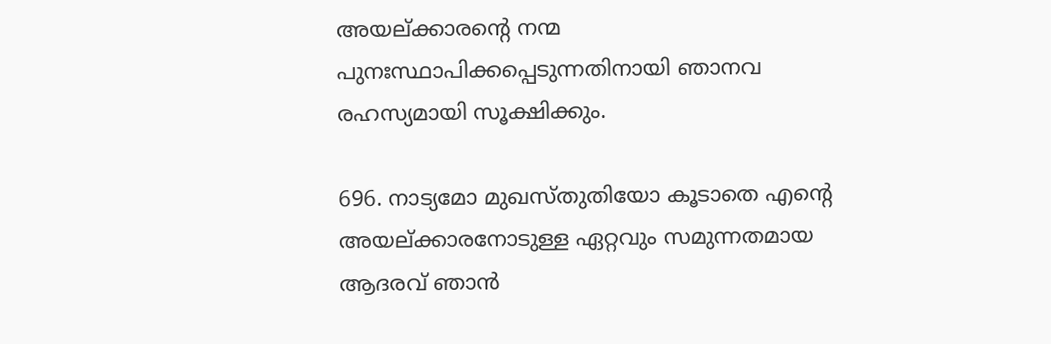അയല്ക്കാരന്റെ നന്മ പുനഃസ്ഥാപിക്കപ്പെടുന്നതിനായി ഞാനവ രഹസ്യമായി സൂക്ഷിക്കും.

696. നാട്യമോ മുഖസ്തുതിയോ കൂടാതെ എന്റെ അയല്ക്കാരനോടുള്ള ഏറ്റവും സമുന്നതമായ ആദരവ് ഞാൻ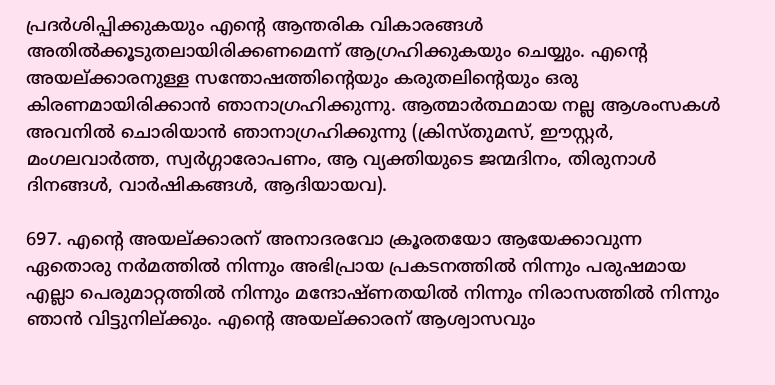പ്രദർശിപ്പിക്കുകയും എന്റെ ആന്തരിക വികാരങ്ങൾ അതിൽക്കൂടുതലായിരിക്കണമെന്ന് ആഗ്രഹിക്കുകയും ചെയ്യും. എന്റെ അയല്ക്കാരനുള്ള സന്തോഷത്തിന്റെയും കരുതലിന്റെയും ഒരു കിരണമായിരിക്കാൻ ഞാനാഗ്രഹിക്കുന്നു. ആത്മാർത്ഥമായ നല്ല ആശംസകൾ അവനിൽ ചൊരിയാൻ ഞാനാഗ്രഹിക്കുന്നു (ക്രിസ്തുമസ്, ഈസ്റ്റർ, മംഗലവാർത്ത, സ്വർഗ്ഗാരോപണം, ആ വ്യക്തിയുടെ ജന്മദിനം, തിരുനാൾ ദിനങ്ങൾ, വാർഷികങ്ങൾ, ആദിയായവ).

697. എന്റെ അയല്ക്കാരന് അനാദരവോ ക്രൂരതയോ ആയേക്കാവുന്ന ഏതൊരു നർമത്തിൽ നിന്നും അഭിപ്രായ പ്രകടനത്തിൽ നിന്നും പരുഷമായ എല്ലാ പെരുമാറ്റത്തിൽ നിന്നും മന്ദോഷ്ണതയിൽ നിന്നും നിരാസത്തിൽ നിന്നും ഞാൻ വിട്ടുനില്ക്കും. എന്റെ അയല്ക്കാരന് ആശ്വാസവും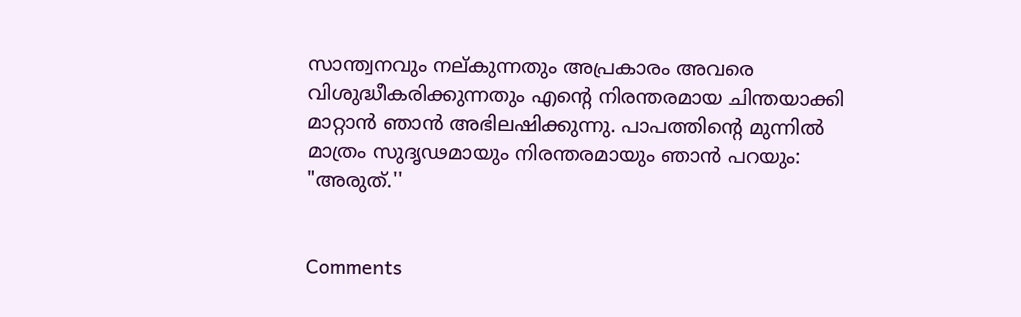സാന്ത്വനവും നല്കുന്നതും അപ്രകാരം അവരെ വിശുദ്ധീകരിക്കുന്നതും എന്റെ നിരന്തരമായ ചിന്തയാക്കി മാറ്റാൻ ഞാൻ അഭിലഷിക്കുന്നു. പാപത്തിന്റെ മുന്നിൽ മാത്രം സുദൃഢമായും നിരന്തരമായും ഞാൻ പറയും: "അരുത്.''


Comments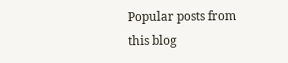Popular posts from this blog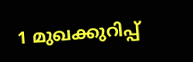1 മുഖക്കുറിപ്പ്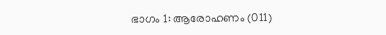ഭാഗം 1: ആരോഹണം (011)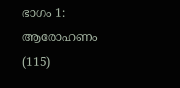ഭാഗം 1: ആരോഹണം (115)